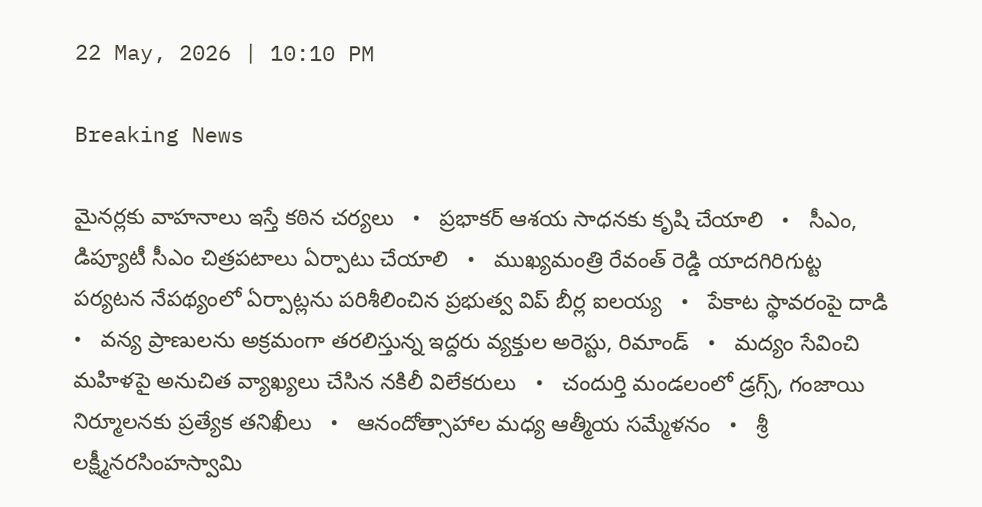22 May, 2026 | 10:10 PM

Breaking News

మైనర్లకు వాహనాలు ఇస్తే కఠిన చర్యలు   •   ప్రభాకర్ ఆశయ సాధనకు కృషి చేయాలి   •   సీఎం, డిప్యూటీ సీఎం చిత్రపటాలు ఏర్పాటు చేయాలి   •   ముఖ్యమంత్రి రేవంత్ రెడ్డి యాదగిరిగుట్ట పర్యటన నేపథ్యంలో ఏర్పాట్లను పరిశీలించిన ప్రభుత్వ విప్ బీర్ల ఐలయ్య   •   పేకాట స్థావరంపై దాడి   •   వన్య ప్రాణులను అక్రమంగా తరలిస్తున్న ఇద్దరు వ్యక్తుల అరెస్టు, రిమాండ్   •   మద్యం సేవించి మహిళపై అనుచిత వ్యాఖ్యలు చేసిన నకిలీ విలేకరులు   •   చందుర్తి మండలంలో డ్రగ్స్, గంజాయి నిర్మూలనకు ప్రత్యేక తనిఖీలు   •   ఆనందోత్సాహాల మధ్య ఆత్మీయ సమ్మేళనం   •   శ్రీ లక్ష్మీనరసింహస్వామి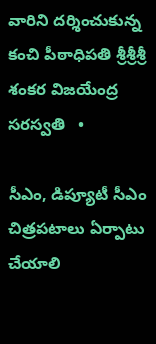వారిని దర్శించుకున్న కంచి పీఠాధిపతి శ్రీశ్రీశ్రీ శంకర విజయేంద్ర సరస్వతి   •

సీఎం, డిప్యూటీ సీఎం చిత్రపటాలు ఏర్పాటు చేయాలి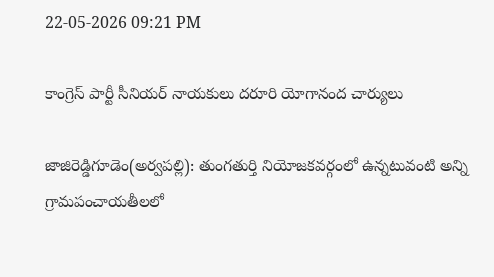22-05-2026 09:21 PM

కాంగ్రెస్ పార్టీ సీనియర్ నాయకులు దరూరి యోగానంద చార్యులు

జాజిరెడ్డిగూడెం(అర్వపల్లి): తుంగతుర్తి నియోజకవర్గంలో ఉన్నటువంటి అన్ని గ్రామపంచాయతీలలో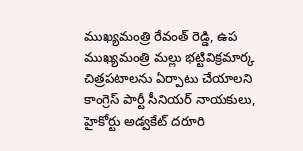ముఖ్యమంత్రి రేవంత్ రెడ్డి, ఉప ముఖ్యమంత్రి మల్లు భట్టివిక్రమార్క చిత్రపటాలను ఏర్పాటు చేయాలని కాంగ్రెస్ పార్టీ సీనియర్ నాయకులు, హైకోర్టు అడ్వకేట్ దరూరి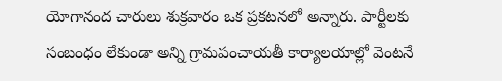యోగానంద చారులు శుక్రవారం ఒక ప్రకటనలో అన్నారు. పార్టీలకు సంబంధం లేకుండా అన్ని గ్రామపంచాయతీ కార్యాలయాల్లో వెంటనే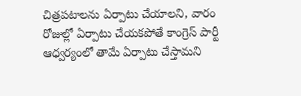చిత్రపటాలను ఏర్పాటు చేయాలని, వారం రోజుల్లో ఏర్పాటు చేయకపోతే కాంగ్రెస్ పార్టీ ఆధ్వర్యంలో తామే ఏర్పాటు చేస్తామని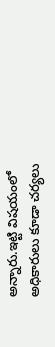అన్నారు.ఇట్టి విషయంలో అధికారులు కూడా చర్యలు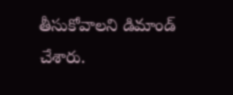తీసుకోవాలని డిమాండ్ చేశారు.